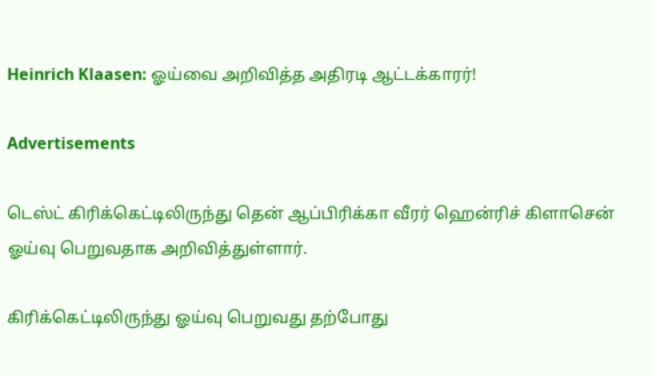Heinrich Klaasen: ஓய்வை அறிவித்த அதிரடி ஆட்டக்காரர்!

Advertisements

டெஸ்ட் கிரிக்கெட்டிலிருந்து தென் ஆப்பிரிக்கா வீரர் ஹென்ரிச் கிளாசென் ஓய்வு பெறுவதாக அறிவித்துள்ளார்.

கிரிக்கெட்டிலிருந்து ஓய்வு பெறுவது தற்போது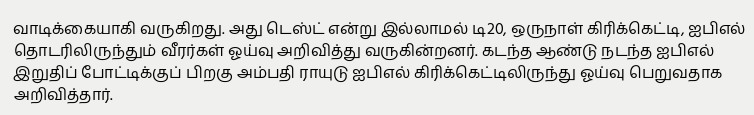வாடிக்கையாகி வருகிறது. அது டெஸ்ட் என்று இல்லாமல் டி20, ஒருநாள் கிரிக்கெட்டி, ஐபிஎல் தொடரிலிருந்தும் வீரர்கள் ஓய்வு அறிவித்து வருகின்றனர். கடந்த ஆண்டு நடந்த ஐபிஎல் இறுதிப் போட்டிக்குப் பிறகு அம்பதி ராயுடு ஐபிஎல் கிரிக்கெட்டிலிருந்து ஓய்வு பெறுவதாக அறிவித்தார்.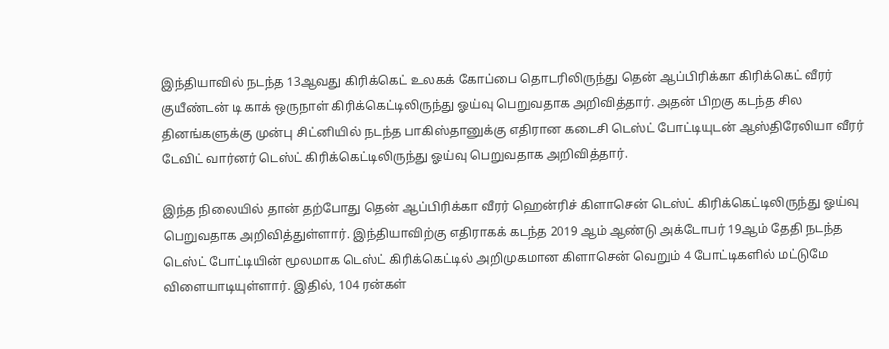இந்தியாவில் நடந்த 13ஆவது கிரிக்கெட் உலகக் கோப்பை தொடரிலிருந்து தென் ஆப்பிரிக்கா கிரிக்கெட் வீரர் குயீண்டன் டி காக் ஒருநாள் கிரிக்கெட்டிலிருந்து ஓய்வு பெறுவதாக அறிவித்தார். அதன் பிறகு கடந்த சில தினங்களுக்கு முன்பு சிட்னியில் நடந்த பாகிஸ்தானுக்கு எதிரான கடைசி டெஸ்ட் போட்டியுடன் ஆஸ்திரேலியா வீரர் டேவிட் வார்னர் டெஸ்ட் கிரிக்கெட்டிலிருந்து ஓய்வு பெறுவதாக அறிவித்தார்.

இந்த நிலையில் தான் தற்போது தென் ஆப்பிரிக்கா வீரர் ஹென்ரிச் கிளாசென் டெஸ்ட் கிரிக்கெட்டிலிருந்து ஓய்வு பெறுவதாக அறிவித்துள்ளார். இந்தியாவிற்கு எதிராகக் கடந்த 2019 ஆம் ஆண்டு அக்டோபர் 19ஆம் தேதி நடந்த டெஸ்ட் போட்டியின் மூலமாக டெஸ்ட் கிரிக்கெட்டில் அறிமுகமான கிளாசென் வெறும் 4 போட்டிகளில் மட்டுமே விளையாடியுள்ளார். இதில், 104 ரன்கள்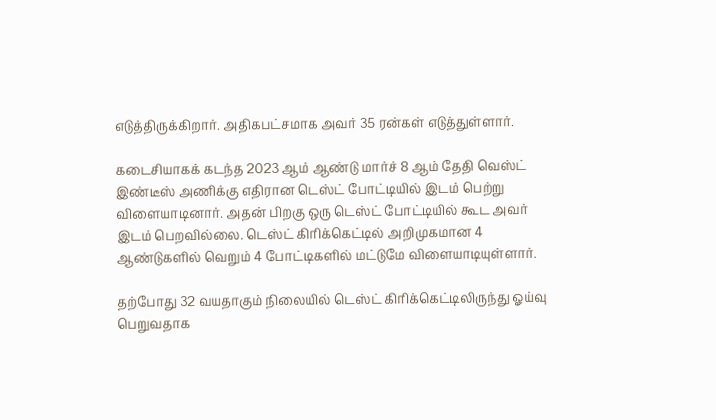எடுத்திருக்கிறார். அதிகபட்சமாக அவர் 35 ரன்கள் எடுத்துள்ளார்.

கடைசியாகக் கடந்த 2023 ஆம் ஆண்டு மார்ச் 8 ஆம் தேதி வெஸ்ட் இண்டீஸ் அணிக்கு எதிரான டெஸ்ட் போட்டியில் இடம் பெற்று விளையாடினார். அதன் பிறகு ஒரு டெஸ்ட் போட்டியில் கூட அவர் இடம் பெறவில்லை. டெஸ்ட் கிரிக்கெட்டில் அறிமுகமான 4 ஆண்டுகளில் வெறும் 4 போட்டிகளில் மட்டுமே விளையாடியுள்ளார்.

தற்போது 32 வயதாகும் நிலையில் டெஸ்ட் கிரிக்கெட்டிலிருந்து ஓய்வு பெறுவதாக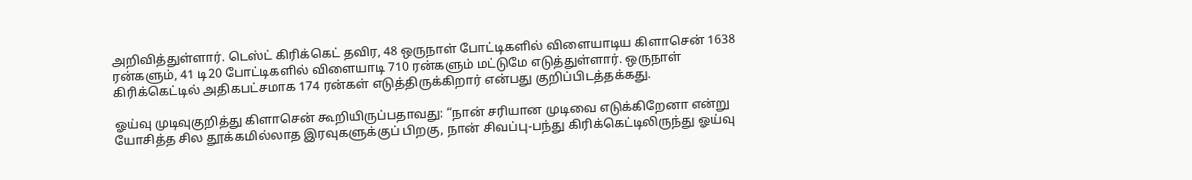அறிவித்துள்ளார். டெஸ்ட் கிரிக்கெட் தவிர, 48 ஒருநாள் போட்டிகளில் விளையாடிய கிளாசென் 1638 ரன்களும், 41 டி20 போட்டிகளில் விளையாடி 710 ரன்களும் மட்டுமே எடுத்துள்ளார். ஒருநாள் கிரிக்கெட்டில் அதிகபட்சமாக 174 ரன்கள் எடுத்திருக்கிறார் என்பது குறிப்பிடத்தக்கது.

ஓய்வு முடிவுகுறித்து கிளாசென் கூறியிருப்பதாவது: “நான் சரியான முடிவை எடுக்கிறேனா என்று யோசித்த சில தூக்கமில்லாத இரவுகளுக்குப் பிறகு, நான் சிவப்பு-பந்து கிரிக்கெட்டிலிருந்து ஓய்வு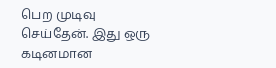பெற முடிவு செய்தேன். இது ஒரு கடினமான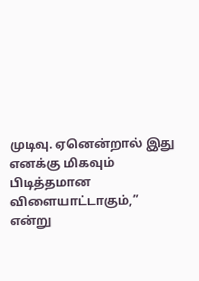முடிவு. ஏனென்றால் இது எனக்கு மிகவும் பிடித்தமான விளையாட்டாகும்,” என்று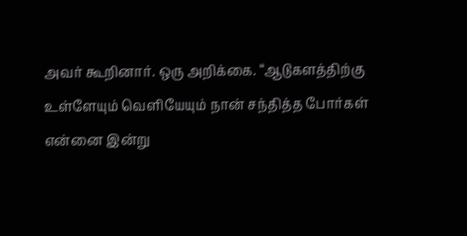அவர் கூறினார். ஒரு அறிக்கை. “ஆடுகளத்திற்கு உள்ளேயும் வெளியேயும் நான் சந்தித்த போர்கள் என்னை இன்று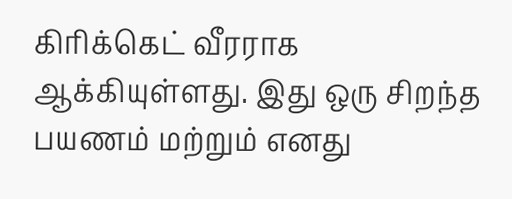கிரிக்கெட் வீரராக ஆக்கியுள்ளது. இது ஒரு சிறந்த பயணம் மற்றும் எனது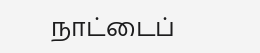நாட்டைப்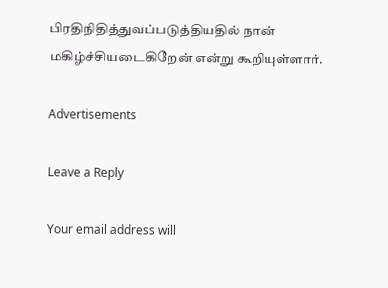பிரதிநிதித்துவப்படுத்தியதில் நான் மகிழ்ச்சியடைகிறேன் என்று கூறியுள்ளார்.

Advertisements

Leave a Reply

Your email address will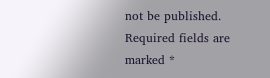not be published. Required fields are marked *